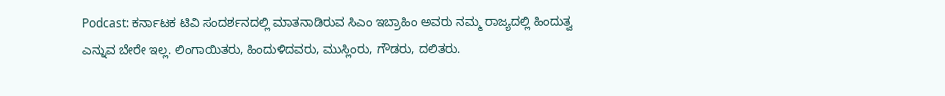Podcast: ಕರ್ನಾಟಕ ಟಿವಿ ಸಂದರ್ಶನದಲ್ಲಿ ಮಾತನಾಡಿರುವ ಸಿಎಂ ಇಬ್ರಾಹಿಂ ಅವರು ನಮ್ಮ ರಾಜ್ಯದಲ್ಲಿ ಹಿಂದುತ್ವ ಎನ್ನುವ ಬೇರೇ ಇಲ್ಲ. ಲಿಂಗಾಯಿತರು, ಹಿಂದುಳಿದವರು, ಮುಸ್ಲಿಂರು, ಗೌಡರು, ದಲಿತರು.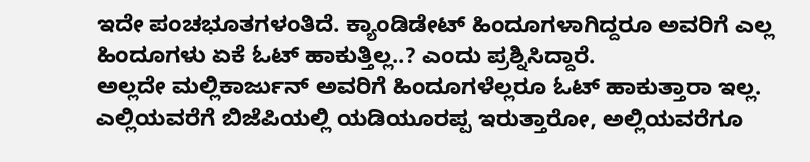ಇದೇ ಪಂಚಭೂತಗಳಂತಿದೆ. ಕ್ಯಾಂಡಿಡೇಟ್ ಹಿಂದೂಗಳಾಗಿದ್ದರೂ ಅವರಿಗೆ ಎಲ್ಲ ಹಿಂದೂಗಳು ಏಕೆ ಓಟ್ ಹಾಕುತ್ತಿಲ್ಲ..? ಎಂದು ಪ್ರಶ್ನಿಸಿದ್ದಾರೆ.
ಅಲ್ಲದೇ ಮಲ್ಲಿಕಾರ್ಜುನ್ ಅವರಿಗೆ ಹಿಂದೂಗಳೆಲ್ಲರೂ ಓಟ್ ಹಾಕುತ್ತಾರಾ ಇಲ್ಲ. ಎಲ್ಲಿಯವರೆಗೆ ಬಿಜೆಪಿಯಲ್ಲಿ ಯಡಿಯೂರಪ್ಪ ಇರುತ್ತಾರೋ, ಅಲ್ಲಿಯವರೆಗೂ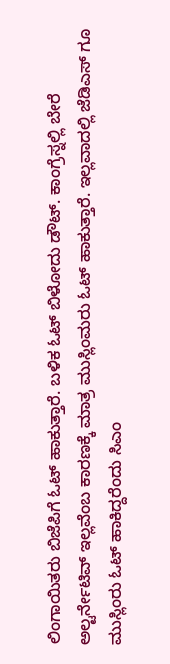ಲಿಂಗಾಯಿತರು ಬಿಜೆಪಿಗೆ ಓಟ್ ಹಾಕುತ್ತಾರೆ. ಬಳಿಕ ಓಟ್ ಬಿಳೋದು ಡೌಟ್. ಕಾಂಗ್ರೆಸ್ನಲ್ಲಿ ಬೇರೆ ಅಲ್ಟರ್ನೇಟಿವ್ ಇಲ್ಲವೆಂಬ ಕಾರಣಕ್ಕೆ ಮಾತ್ರ ಮುಸ್ಲಿಂಮರು ಓಟ್ ಹಾಕುತ್ತಾರೆ. ಇಲ್ಲವಾದಲ್ಲಿ ಜೆಡಿಎಸ್ ಗೂ ಮುಸ್ಲಿಂರು ಓಟ್ ಹಾಕಿದ್ದರೆಂದು ಸಿಎಂ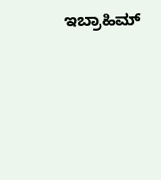ಇಬ್ರಾಹಿಮ್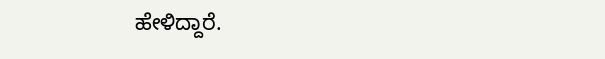ಹೇಳಿದ್ದಾರೆ.